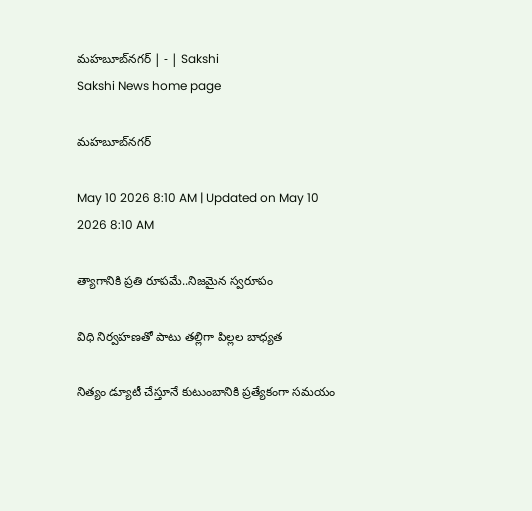మహబూబ్‌నగర్‌ | - | Sakshi
Sakshi News home page

మహబూబ్‌నగర్‌

May 10 2026 8:10 AM | Updated on May 10 2026 8:10 AM

త్యాగానికి ప్రతి రూపమే..నిజమైన స్వరూపం

విధి నిర్వహణతో పాటు తల్లిగా పిల్లల బాధ్యత

నిత్యం డ్యూటీ చేస్తూనే కుటుంబానికి ప్రత్యేకంగా సమయం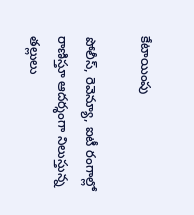కేటాయింపు

పోలీస్‌, రెవెన్యూ, ఐటీ రంగాల్లో రాణిస్తూ ఆదర్శంగా నిలుస్తున్న తల్లులు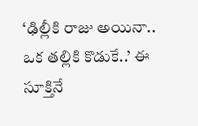‘ఢిల్లీకి రాజు అయినా.. ఒక తల్లికి కొడుకే..’ ఈ సూక్తినే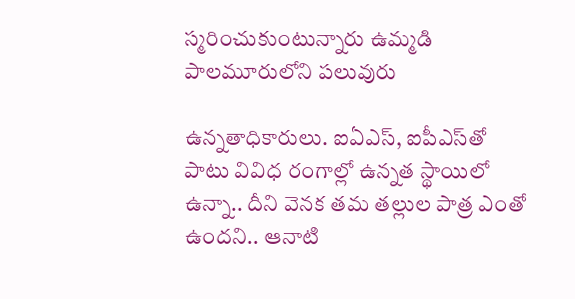స్మరించుకుంటున్నారు ఉమ్మడి పాలమూరులోని పలువురు

ఉన్నతాధికారులు. ఐఏఎస్‌, ఐపీఎస్‌తో పాటు వివిధ రంగాల్లో ఉన్నత స్థాయిలో ఉన్నా.. దీని వెనక తమ తల్లుల పాత్ర ఎంతో ఉందని.. ఆనాటి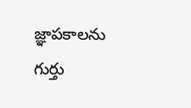జ్ఞాపకాలను గుర్తు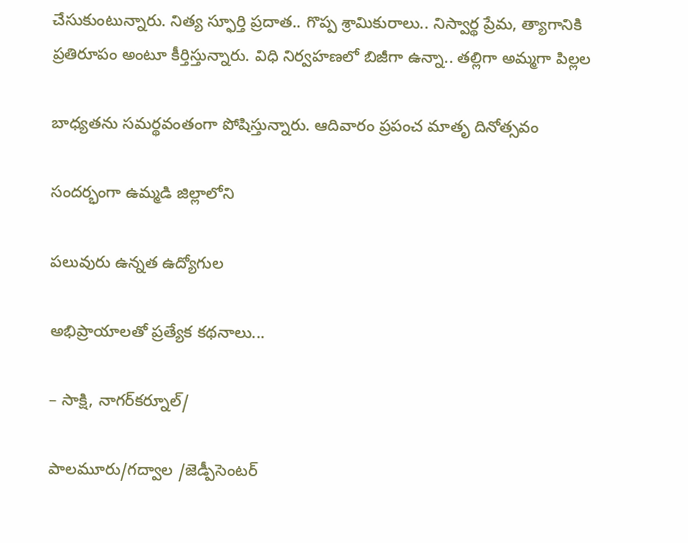చేసుకుంటున్నారు. నిత్య స్ఫూర్తి ప్రదాత.. గొప్ప శ్రామికురాలు.. నిస్వార్థ ప్రేమ, త్యాగానికి ప్రతిరూపం అంటూ కీర్తిస్తున్నారు. విధి నిర్వహణలో బిజీగా ఉన్నా.. తల్లిగా అమ్మగా పిల్లల

బాధ్యతను సమర్థవంతంగా పోషిస్తున్నారు. ఆదివారం ప్రపంచ మాతృ దినోత్సవం

సందర్భంగా ఉమ్మడి జిల్లాలోని

పలువురు ఉన్నత ఉద్యోగుల

అభిప్రాయాలతో ప్రత్యేక కథనాలు...

– సాక్షి, నాగర్‌కర్నూల్‌/

పాలమూరు/గద్వాల /జెడ్పీసెంటర్‌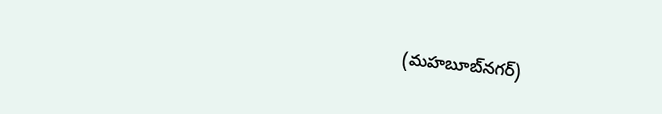(మహబూబ్‌నగర్‌)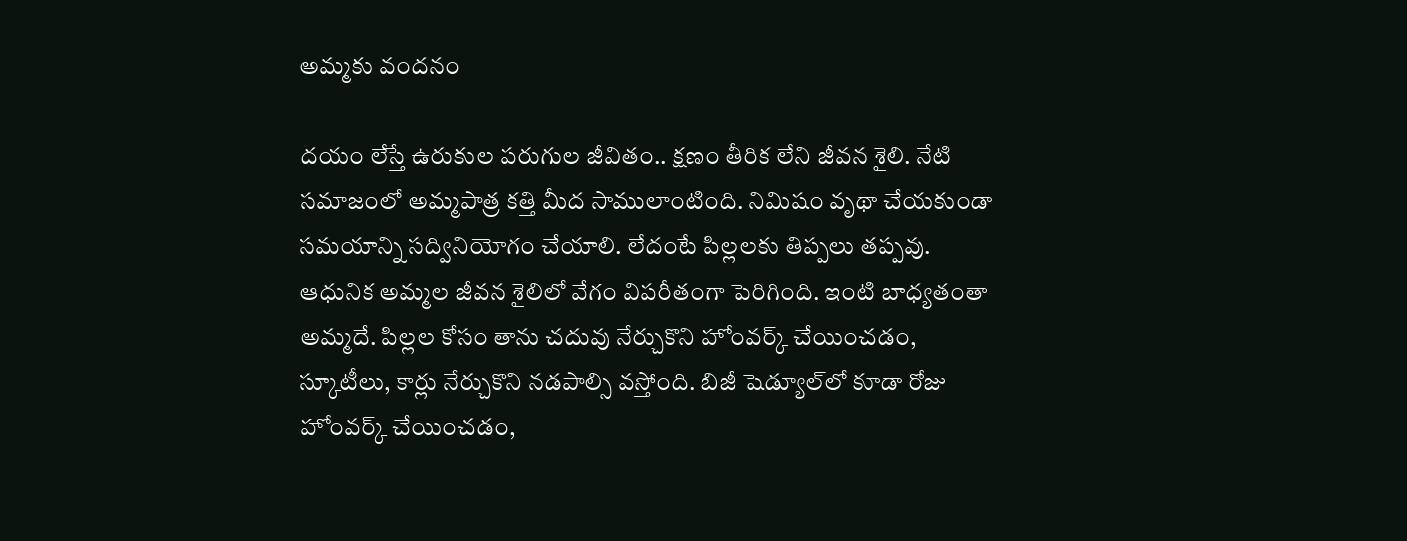అమ్మకు వందనం

దయం లేస్తే ఉరుకుల పరుగుల జీవితం.. క్షణం తీరిక లేని జీవన శైలి. నేటి సమాజంలో అమ్మపాత్ర కత్తి మీద సాములాంటింది. నిమిషం వృథా చేయకుండా సమయాన్ని సద్వినియోగం చేయాలి. లేదంటే పిల్లలకు తిప్పలు తప్పవు. ఆధునిక అమ్మల జీవన శైలిలో వేగం విపరీతంగా పెరిగింది. ఇంటి బాధ్యతంతా అమ్మదే. పిల్లల కోసం తాను చదువు నేర్చుకొని హోంవర్క్‌ చేయించడం, స్కూటీలు, కార్లు నేర్చుకొని నడపాల్సి వస్తోంది. బిజీ షెడ్యూల్‌లో కూడా రోజు హోంవర్క్‌ చేయించడం,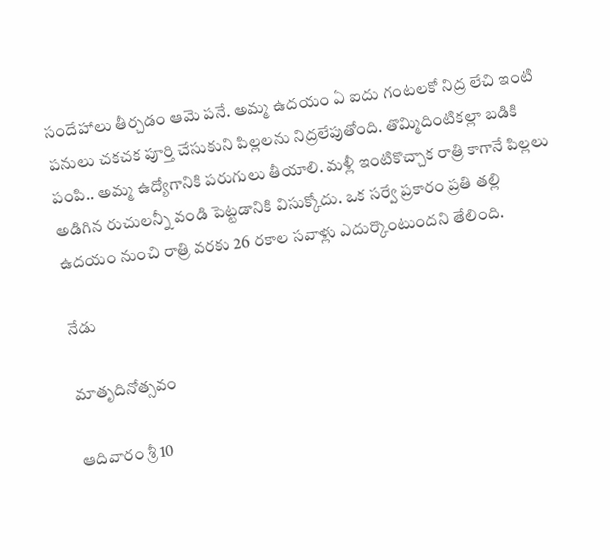సందేహాలు తీర్చడం ఆమె పనే. అమ్మ ఉదయం ఏ ఐదు గంటలకో నిద్ర లేచి ఇంటి పనులు చకచక పూర్తి చేసుకుని పిల్లలను నిద్రలేపుతోంది. తొమ్మిదింటికల్లా బడికి పంపి.. అమ్మ ఉద్యోగానికి పరుగులు తీయాలి. మళ్లీ ఇంటికొచ్చాక రాత్రి కాగానే పిల్లలు అడిగిన రుచులన్నీ వండి పెట్టడానికి విసుక్కోదు. ఒక సర్వే ప్రకారం ప్రతి తల్లి ఉదయం నుంచి రాత్రి వరకు 26 రకాల సవాళ్లు ఎదుర్కొంటుందని తేలింది.

నేడు

మాతృదినోత్సవం

ఆదివారం శ్రీ 10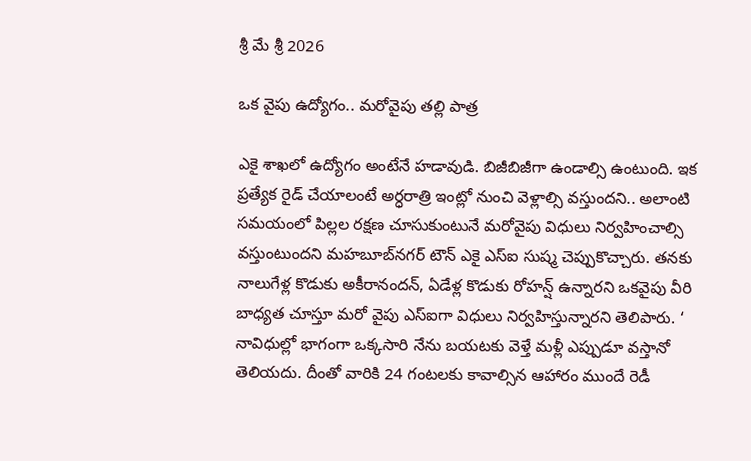శ్రీ మే శ్రీ 2026

ఒక వైపు ఉద్యోగం.. మరోవైపు తల్లి పాత్ర

ఎకై శాఖలో ఉద్యోగం అంటేనే హడావుడి. బిజీబిజీగా ఉండాల్సి ఉంటుంది. ఇక ప్రత్యేక రైడ్‌ చేయాలంటే అర్ధరాత్రి ఇంట్లో నుంచి వెళ్లాల్సి వస్తుందని.. అలాంటి సమయంలో పిల్లల రక్షణ చూసుకుంటునే మరోవైపు విధులు నిర్వహించాల్సి వస్తుంటుందని మహబూబ్‌నగర్‌ టౌన్‌ ఎకై ఎస్‌ఐ సుష్మ చెప్పుకొచ్చారు. తనకు నాలుగేళ్ల కొడుకు అకీరానందన్‌, ఏడేళ్ల కొడుకు రోహన్ష్‌ ఉన్నారని ఒకవైపు వీరి బాధ్యత చూస్తూ మరో వైపు ఎస్‌ఐగా విధులు నిర్వహిస్తున్నారని తెలిపారు. ‘ నావిధుల్లో భాగంగా ఒక్కసారి నేను బయటకు వెళ్తే మళ్లీ ఎప్పుడూ వస్తానో తెలియదు. దీంతో వారికి 24 గంటలకు కావాల్సిన ఆహారం ముందే రెడీ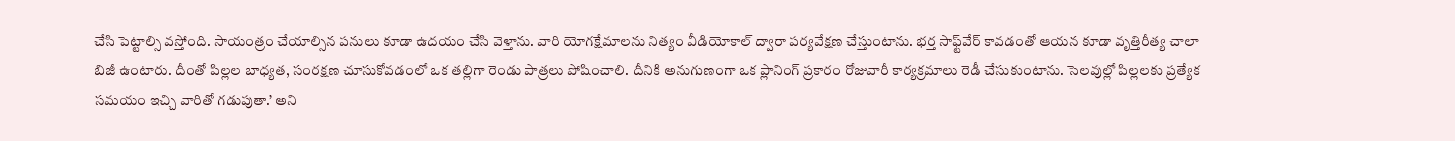చేసి పెట్టాల్సి వస్తోంది. సాయంత్రం చేయాల్సిన పనులు కూడా ఉదయం చేసి వెళ్తాను. వారి యోగక్షేమాలను నిత్యం వీడియోకాల్‌ ద్వారా పర్యవేక్షణ చేస్తుంటాను. భర్త సాఫ్ట్‌వేర్‌ కావడంతో ఆయన కూడా వృత్తిరీత్య చాలా బిజీ ఉంటారు. దీంతో పిల్లల బాధ్యత, సంరక్షణ చూసుకోవడంలో ఒక తల్లిగా రెండు పాత్రలు పోషించాలి. దీనికి అనుగుణంగా ఒక ప్లానింగ్‌ ప్రకారం రోజువారీ కార్యక్రమాలు రెడీ చేసుకుంటాను. సెలవుల్లో పిల్లలకు ప్రత్యేక సమయం ఇచ్చి వారితో గడుపుతా.’ అని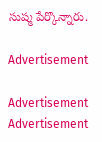సుష్మ పేర్కొన్నారు.

Advertisement

Advertisement
Advertisement